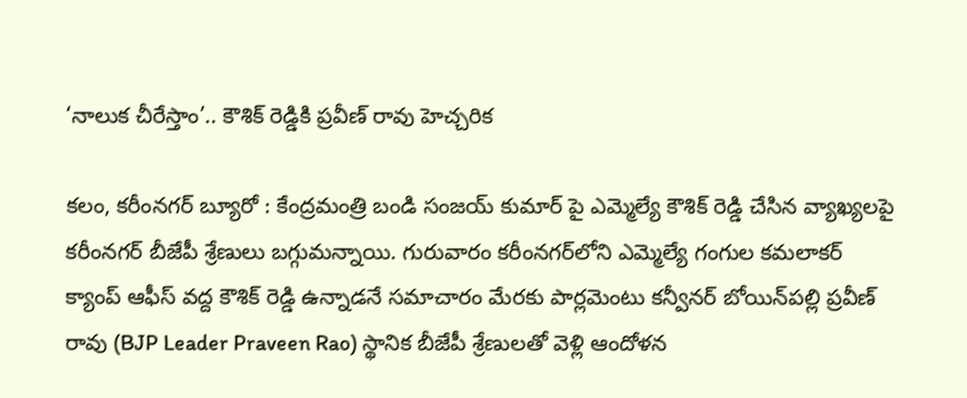‘నాలుక చీరేస్తాం’.. కౌశిక్ రెడ్డికి ప్రవీణ్ రావు హెచ్చరిక

కలం, కరీంనగర్ బ్యూరో : కేంద్రమంత్రి బండి సంజయ్ కుమార్ పై ఎమ్మెల్యే కౌశిక్ రెడ్డి చేసిన వ్యాఖ్యలపై కరీంనగర్ బీజేపీ శ్రేణులు బగ్గుమన్నాయి. గురువారం కరీంనగర్‌లోని ఎమ్మెల్యే గంగుల కమలాకర్ క్యాంప్ ఆఫీస్ వద్ద కౌశిక్ రెడ్డి ఉన్నాడనే సమాచారం మేరకు పార్లమెంటు కన్వీనర్ బోయిన్‌పల్లి ప్రవీణ్ రావు (BJP Leader Praveen Rao) స్థానిక బీజేపీ శ్రేణులతో వెళ్లి ఆందోళన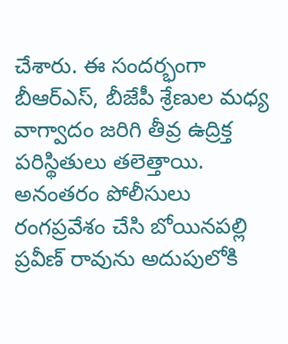చేశారు. ఈ సందర్భంగా బీఆర్‌ఎస్, బీజేపీ శ్రేణుల మధ్య వాగ్వాదం జరిగి తీవ్ర ఉద్రిక్త పరిస్థితులు తలెత్తాయి. అనంతరం పోలీసులు రంగప్రవేశం చేసి బోయినపల్లి ప్రవీణ్ రావును అదుపులోకి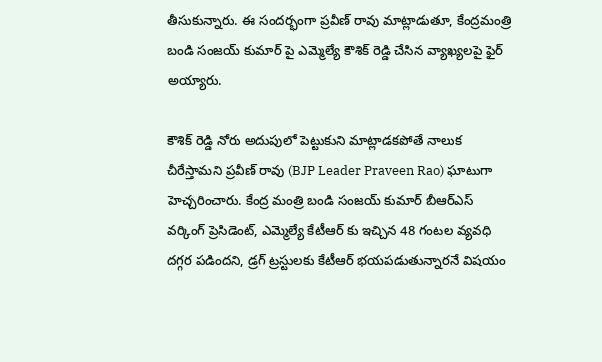తీసుకున్నారు. ఈ సందర్భంగా ప్రవీణ్ రావు మాట్లాడుతూ, కేంద్రమంత్రి బండి సంజయ్ కుమార్ పై ఎమ్మెల్యే కౌశిక్ రెడ్డి చేసిన వ్యాఖ్యలపై ఫైర్ అయ్యారు.

కౌశిక్ రెడ్డి నోరు అదుపులో పెట్టుకుని మాట్లాడకపోతే నాలుక చీరేస్తామని ప్రవీణ్ రావు (BJP Leader Praveen Rao) ఘాటుగా హెచ్చరించారు. కేంద్ర మంత్రి బండి సంజయ్ కుమార్ బీఆర్ఎస్ వర్కింగ్ ప్రెసిడెంట్, ఎమ్మెల్యే కేటీఆర్ కు ఇచ్చిన 48 గంటల వ్యవధి దగ్గర పడిందని, డ్రగ్ ట్రస్టులకు కేటీఆర్ భయపడుతున్నారనే విషయం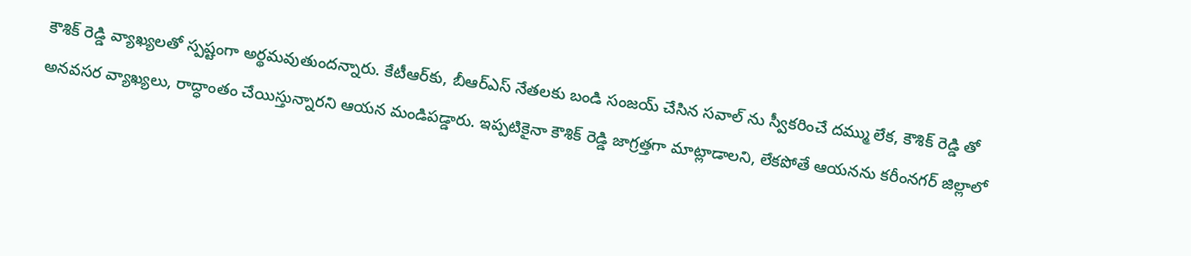కౌశిక్ రెడ్డి వ్యాఖ్యలతో స్పష్టంగా అర్థమవుతుందన్నారు. కేటీఆర్‌కు, బీఆర్ఎస్ నేతలకు బండి సంజయ్ చేసిన సవాల్ ను స్వీకరించే దమ్ము లేక, కౌశిక్ రెడ్డి తో అనవసర వ్యాఖ్యలు, రాద్ధాంతం చేయిస్తున్నారని ఆయన మండిపడ్డారు. ఇప్పటికైనా కౌశిక్ రెడ్డి జాగ్రత్తగా మాట్లాడాలని, లేకపోతే ఆయనను కరీంనగర్ జిల్లాలో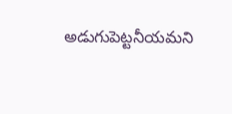అడుగుపెట్టనీయమని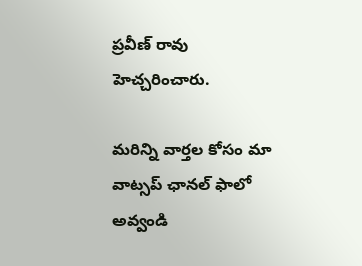ప్రవీణ్ రావు హెచ్చరించారు.

మ‌రిన్ని వార్త‌ల కోసం మా వాట్స‌ప్ ఛాన‌ల్ ఫాలో అవ్వండి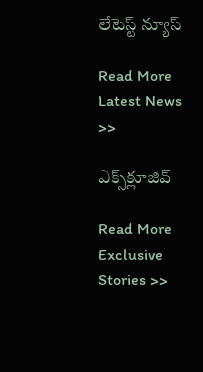లేటెస్ట్ న్యూస్‌

Read More Latest News >>

ఎక్స్‌క్లూజివ్‌

Read More Exclusive Stories >>